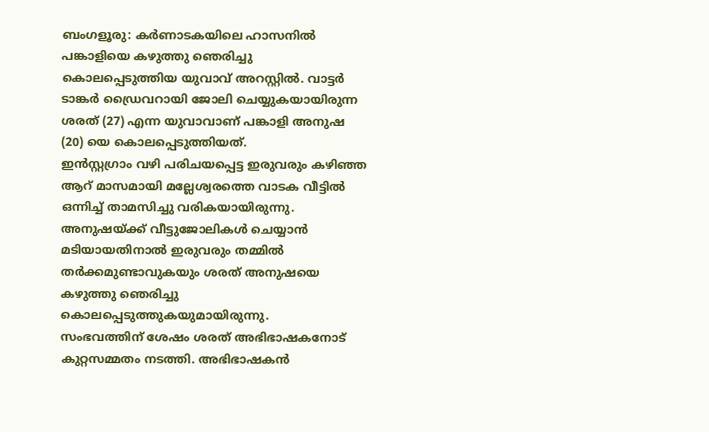ബംഗളൂരു: കർണാടകയിലെ ഹാസനിൽ പങ്കാളിയെ കഴുത്തു ഞെരിച്ചു കൊലപ്പെടുത്തിയ യുവാവ് അറസ്റ്റിൽ. വാട്ടർ ടാങ്കർ ഡ്രൈവറായി ജോലി ചെയ്യുകയായിരുന്ന ശരത് (27) എന്ന യുവാവാണ് പങ്കാളി അനുഷ (20) യെ കൊലപ്പെടുത്തിയത്.
ഇൻസ്റ്റഗ്രാം വഴി പരിചയപ്പെട്ട ഇരുവരും കഴിഞ്ഞ ആറ് മാസമായി മല്ലേശ്വരത്തെ വാടക വീട്ടിൽ ഒന്നിച്ച് താമസിച്ചു വരികയായിരുന്നു. അനുഷയ്ക്ക് വീട്ടുജോലികൾ ചെയ്യാൻ മടിയായതിനാൽ ഇരുവരും തമ്മിൽ തർക്കമുണ്ടാവുകയും ശരത് അനുഷയെ കഴുത്തു ഞെരിച്ചു കൊലപ്പെടുത്തുകയുമായിരുന്നു.
സംഭവത്തിന് ശേഷം ശരത് അഭിഭാഷകനോട് കുറ്റസമ്മതം നടത്തി. അഭിഭാഷകൻ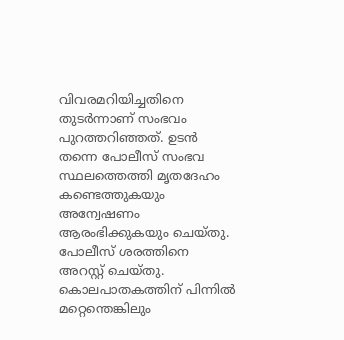വിവരമറിയിച്ചതിനെ തുടർന്നാണ് സംഭവം പുറത്തറിഞ്ഞത്. ഉടൻ തന്നെ പോലീസ് സംഭവ സ്ഥലത്തെത്തി മൃതദേഹം കണ്ടെത്തുകയും അന്വേഷണം ആരംഭിക്കുകയും ചെയ്തു. പോലീസ് ശരത്തിനെ അറസ്റ്റ് ചെയ്തു. കൊലപാതകത്തിന് പിന്നിൽ മറ്റെന്തെങ്കിലും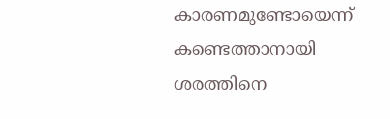കാരണമുണ്ടോയെന്ന് കണ്ടെത്താനായി ശരത്തിനെ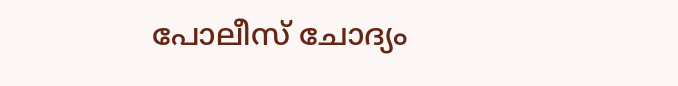പോലീസ് ചോദ്യം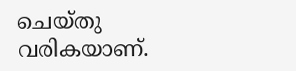ചെയ്തു വരികയാണ്.